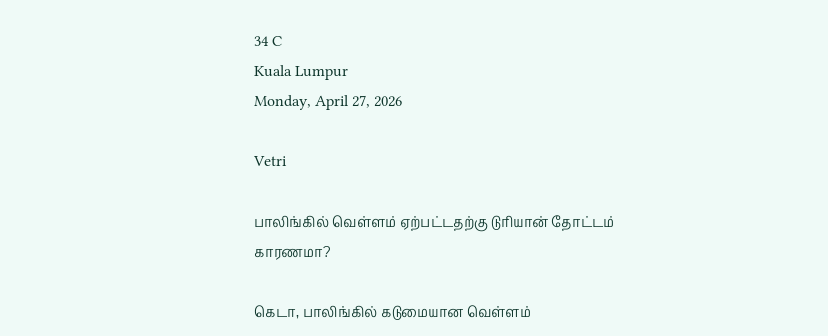34 C
Kuala Lumpur
Monday, April 27, 2026

Vetri

பாலிங்கில் வெள்ளம் ஏற்பட்டதற்கு டுரியான் தோட்டம் காரணமா?

கெடா, பாலிங்கில் கடுமையான வெள்ளம்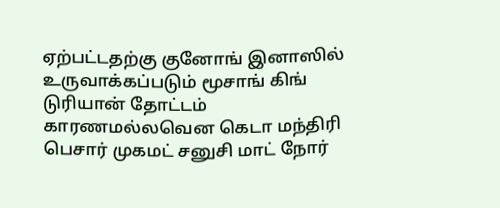ஏற்பட்டதற்கு குனோங் இனாஸில் உருவாக்கப்படும் மூசாங் கிங் டுரியான் தோட்டம் காரணமல்லவென கெடா மந்திரி பெசார் முகமட் சனுசி மாட் நோர்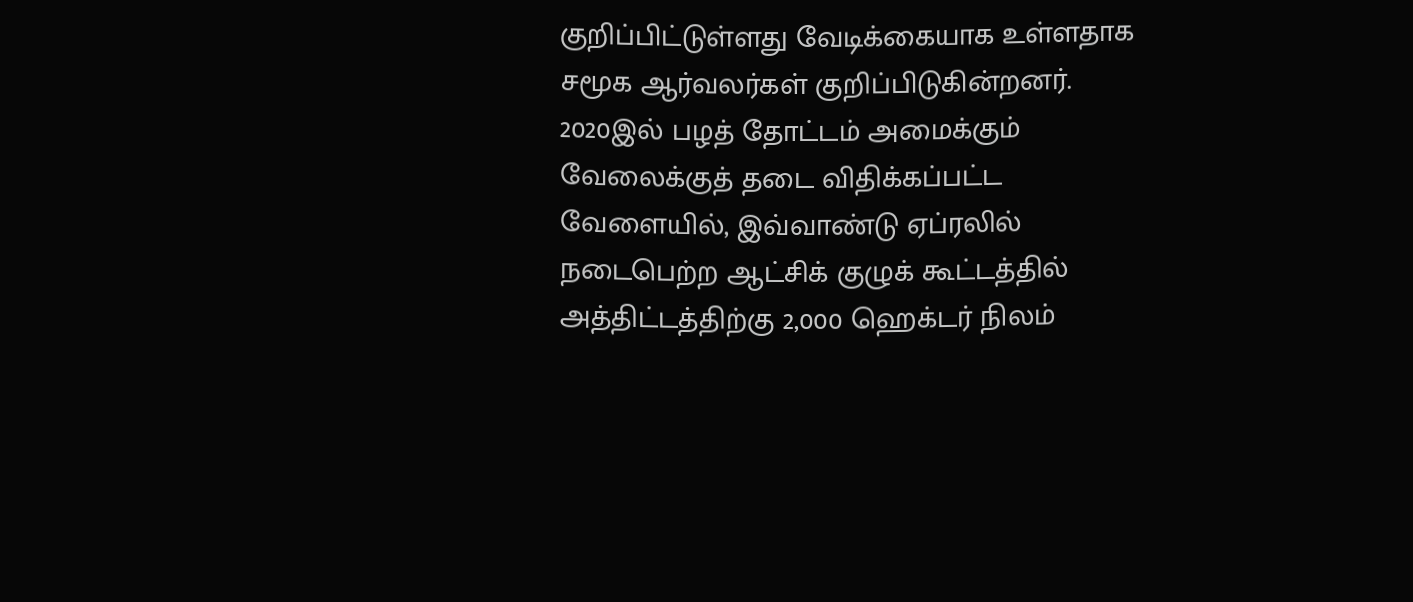குறிப்பிட்டுள்ளது வேடிக்கையாக உள்ளதாக சமூக ஆர்வலர்கள் குறிப்பிடுகின்றனர்.
2020இல் பழத் தோட்டம் அமைக்கும் வேலைக்குத் தடை விதிக்கப்பட்ட வேளையில், இவ்வாண்டு ஏப்ரலில் நடைபெற்ற ஆட்சிக் குழுக் கூட்டத்தில் அத்திட்டத்திற்கு 2,000 ஹெக்டர் நிலம்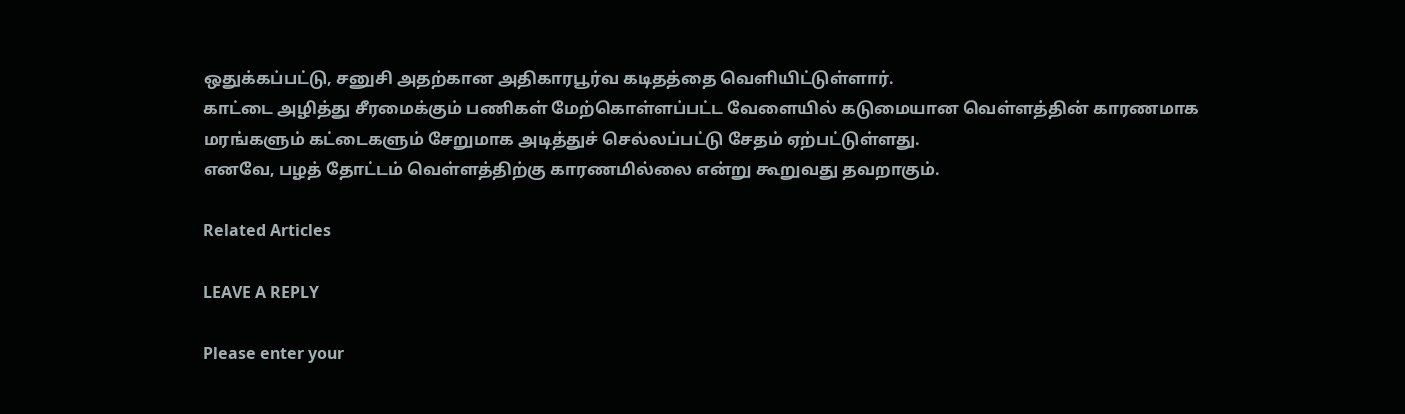ஒதுக்கப்பட்டு, சனுசி அதற்கான அதிகாரபூர்வ கடிதத்தை வெளியிட்டுள்ளார்.
காட்டை அழித்து சீரமைக்கும் பணிகள் மேற்கொள்ளப்பட்ட வேளையில் கடுமையான வெள்ளத்தின் காரணமாக மரங்களும் கட்டைகளும் சேறுமாக அடித்துச் செல்லப்பட்டு சேதம் ஏற்பட்டுள்ளது.
எனவே, பழத் தோட்டம் வெள்ளத்திற்கு காரணமில்லை என்று கூறுவது தவறாகும்.

Related Articles

LEAVE A REPLY

Please enter your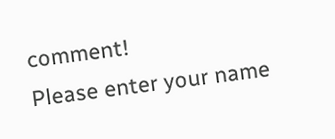comment!
Please enter your name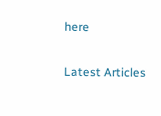here

Latest Articles